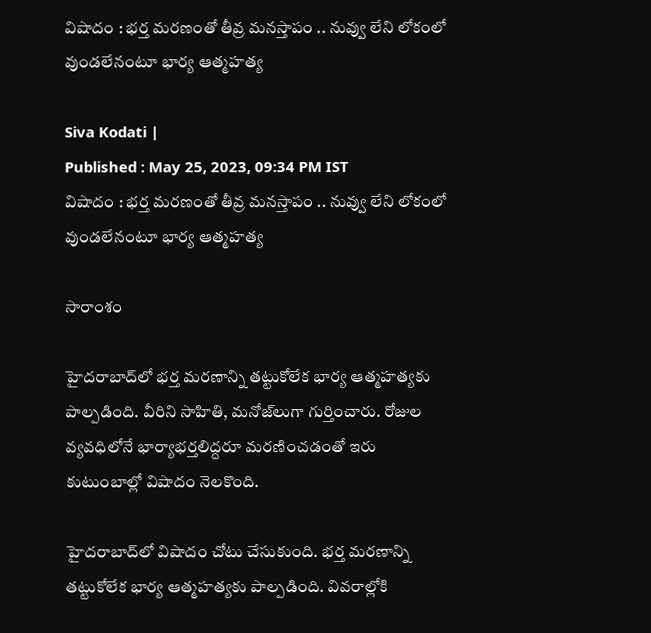విషాదం : భర్త మరణంతో తీవ్ర మనస్తాపం .. నువ్వు లేని లోకంలో వుండలేనంటూ భార్య ఆత్మహత్య

Siva Kodati |
Published : May 25, 2023, 09:34 PM IST
విషాదం : భర్త మరణంతో తీవ్ర మనస్తాపం .. నువ్వు లేని లోకంలో వుండలేనంటూ భార్య ఆత్మహత్య

సారాంశం

హైదరాబాద్‌లో భర్త మరణాన్ని తట్టుకోలేక భార్య ఆత్మహత్యకు పాల్పడింది. వీరిని సాహితి, మనోజ్‌లుగా గుర్తించారు. రోజుల వ్యవధిలోనే భార్యాభర్తలిద్దరూ మరణించడంతో ఇరు కుటుంబాల్లో విషాదం నెలకొంది.

హైదరాబాద్‌లో విషాదం చోటు చేసుకుంది. భర్త మరణాన్ని తట్టుకోలేక భార్య ఆత్మహత్యకు పాల్పడింది. వివరాల్లోకి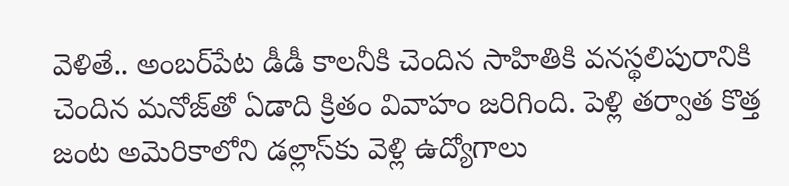వెళితే.. అంబర్‌పేట డీడీ కాలనీకి చెందిన సాహితికి వనస్థలిపురానికి చెందిన మనోజ్‌తో ఏడాది క్రితం వివాహం జరిగింది. పెళ్లి తర్వాత కొత్త జంట అమెరికాలోని డల్లాస్‌కు వెళ్లి ఉద్యోగాలు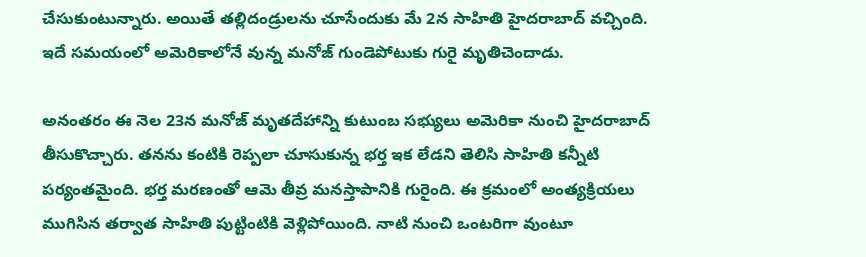చేసుకుంటున్నారు. అయితే తల్లిదండ్రులను చూసేందుకు మే 2న సాహితి హైదరాబాద్ వచ్చింది. ఇదే సమయంలో అమెరికాలోనే వున్న మనోజ్‌ గుండెపోటుకు గురై మృతిచెందాడు.

అనంతరం ఈ నెల 23న మనోజ్ మృతదేహాన్ని కుటుంబ సభ్యులు అమెరికా నుంచి హైదరాబాద్ తీసుకొచ్చారు. తనను కంటికి రెప్పలా చూసుకున్న భర్త ఇక లేడని తెలిసి సాహితి కన్నీటి పర్యంతమైంది. భర్త మరణంతో ఆమె తీవ్ర మనస్తాపానికి గురైంది. ఈ క్రమంలో అంత్యక్రియలు ముగిసిన తర్వాత సాహితి పుట్టింటికి వెళ్లిపోయింది. నాటి నుంచి ఒంటరిగా వుంటూ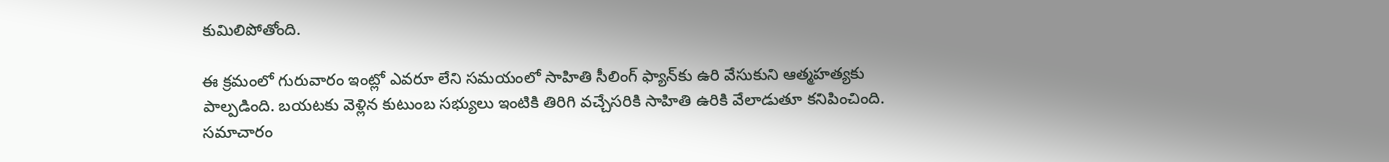కుమిలిపోతోంది.

ఈ క్రమంలో గురువారం ఇంట్లో ఎవరూ లేని సమయంలో సాహితి సీలింగ్ ఫ్యాన్‌కు ఉరి వేసుకుని ఆత్మహత్యకు పాల్పడింది. బయటకు వెళ్లిన కుటుంబ సభ్యులు ఇంటికి తిరిగి వచ్చేసరికి సాహితి ఉరికి వేలాడుతూ కనిపించింది. సమాచారం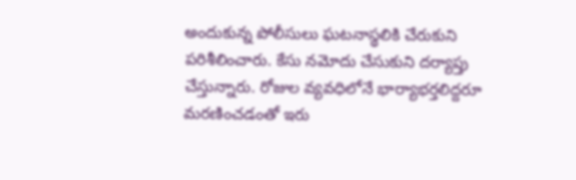అందుకున్న పోలీసులు ఘటనాస్థలికి చేరుకుని పరిశీలించారు. కేసు నమోదు చేసుకుని దర్యాప్తు చేస్తున్నారు. రోజుల వ్యవధిలోనే భార్యాభర్తలిద్దరూ మరణించడంతో ఇరు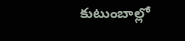కుటుంబాల్లో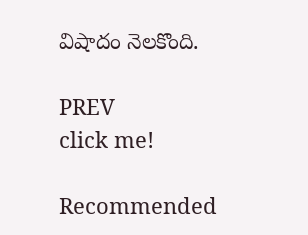విషాదం నెలకొంది.

PREV
click me!

Recommended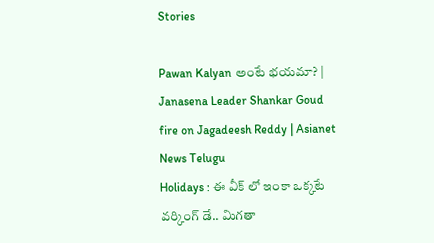Stories

Pawan Kalyan అంటే భయమా? | Janasena Leader Shankar Goud fire on Jagadeesh Reddy | Asianet News Telugu
Holidays : ఈ వీక్ లో ఇంకా ఒక్కటే వర్కింగ్ డే.. మిగతా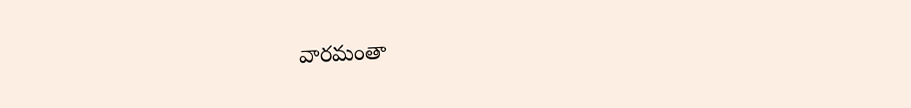వారమంతా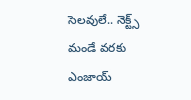సెలవులే.. నెక్ట్స్ మండే వరకు ఎంజాయ్